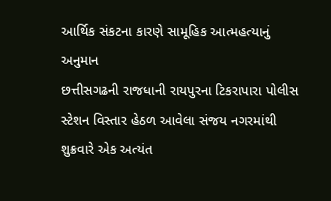આર્થિક સંકટના કારણે સામૂહિક આત્મહત્યાનું અનુમાન
છત્તીસગઢની રાજધાની રાયપુરના ટિકરાપારા પોલીસ સ્ટેશન વિસ્તાર હેઠળ આવેલા સંજય નગરમાંથી શુક્રવારે એક અત્યંત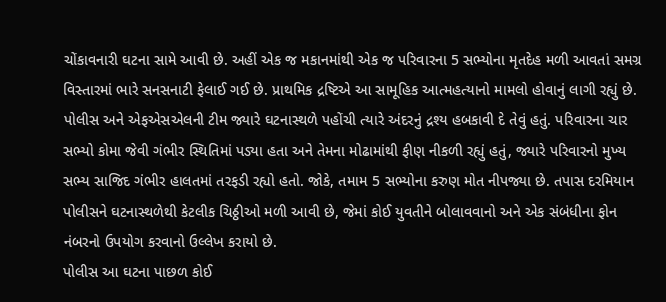ચોંકાવનારી ઘટના સામે આવી છે. અહીં એક જ મકાનમાંથી એક જ પરિવારના 5 સભ્યોના મૃતદેહ મળી આવતાં સમગ્ર વિસ્તારમાં ભારે સનસનાટી ફેલાઈ ગઈ છે. પ્રાથમિક દ્રષ્ટિએ આ સામૂહિક આત્મહત્યાનો મામલો હોવાનું લાગી રહ્યું છે.
પોલીસ અને એફએસએલની ટીમ જ્યારે ઘટનાસ્થળે પહોંચી ત્યારે અંદરનું દ્રશ્ય હબકાવી દે તેવું હતું. પરિવારના ચાર સભ્યો કોમા જેવી ગંભીર સ્થિતિમાં પડ્યા હતા અને તેમના મોઢામાંથી ફીણ નીકળી રહ્યું હતું, જ્યારે પરિવારનો મુખ્ય સભ્ય સાજિદ ગંભીર હાલતમાં તરફડી રહ્યો હતો. જોકે, તમામ 5 સભ્યોના કરુણ મોત નીપજ્યા છે. તપાસ દરમિયાન પોલીસને ઘટનાસ્થળેથી કેટલીક ચિઠ્ઠીઓ મળી આવી છે, જેમાં કોઈ યુવતીને બોલાવવાનો અને એક સંબંધીના ફોન નંબરનો ઉપયોગ કરવાનો ઉલ્લેખ કરાયો છે.
પોલીસ આ ઘટના પાછળ કોઈ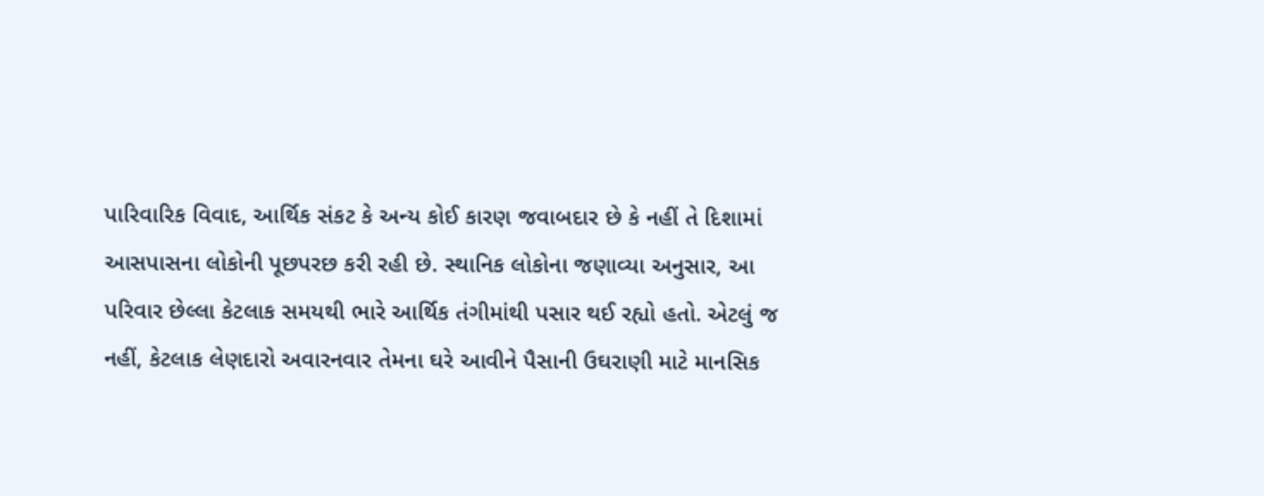પારિવારિક વિવાદ, આર્થિક સંકટ કે અન્ય કોઈ કારણ જવાબદાર છે કે નહીં તે દિશામાં આસપાસના લોકોની પૂછપરછ કરી રહી છે. સ્થાનિક લોકોના જણાવ્યા અનુસાર, આ પરિવાર છેલ્લા કેટલાક સમયથી ભારે આર્થિક તંગીમાંથી પસાર થઈ રહ્યો હતો. એટલું જ નહીં, કેટલાક લેણદારો અવારનવાર તેમના ઘરે આવીને પૈસાની ઉઘરાણી માટે માનસિક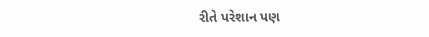રીતે પરેશાન પણ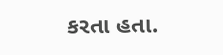કરતા હતા.